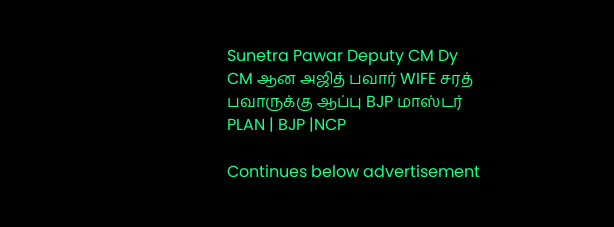Sunetra Pawar Deputy CM Dy CM ஆன அஜித் பவார் WIFE சரத் பவாருக்கு ஆப்பு BJP மாஸ்டர் PLAN | BJP |NCP

Continues below advertisement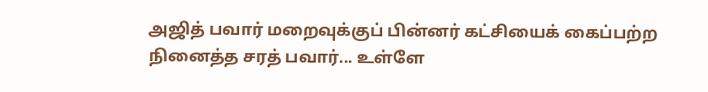அஜித் பவார் மறைவுக்குப் பின்னர் கட்சியைக் கைப்பற்ற நினைத்த சரத் பவார்... உள்ளே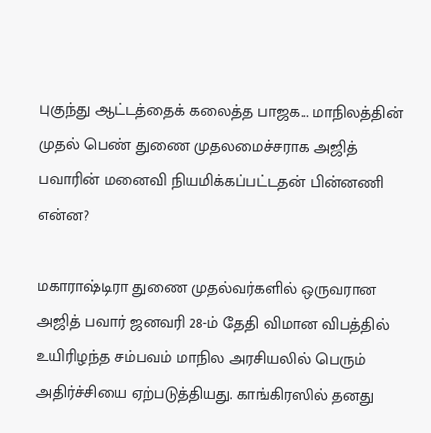புகுந்து ஆட்டத்தைக் கலைத்த பாஜக... மாநிலத்தின் முதல் பெண் துணை முதலமைச்சராக அஜித் பவாரின் மனைவி நியமிக்கப்பட்டதன் பின்னணி என்ன?

மகாராஷ்டிரா துணை முதல்வர்களில் ஒருவரான அஜித் பவார் ஜனவரி 28-ம் தேதி விமான விபத்தில் உயிரிழந்த சம்பவம் மாநில அரசியலில் பெரும் அதிர்ச்சியை ஏற்படுத்தியது. காங்கிரஸில் தனது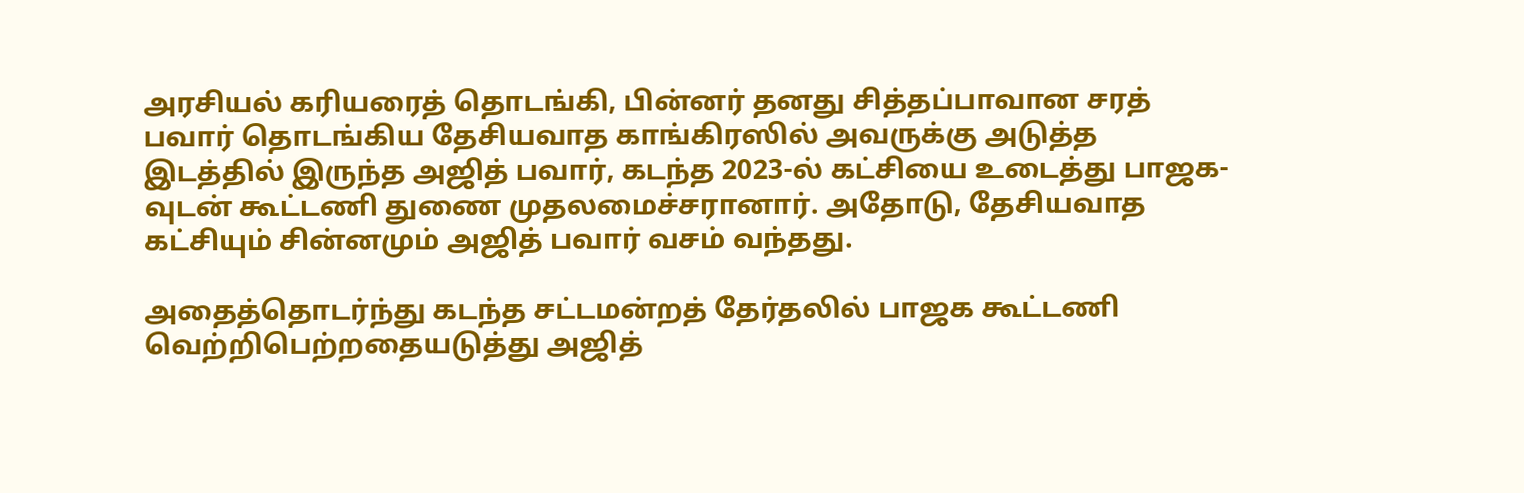அரசியல் கரியரைத் தொடங்கி, பின்னர் தனது சித்தப்பாவான சரத் பவார் தொடங்கிய தேசியவாத காங்கிரஸில் அவருக்கு அடுத்த இடத்தில் இருந்த அஜித் பவார், கடந்த 2023-ல் கட்சியை உடைத்து பாஜக-வுடன் கூட்டணி துணை முதலமைச்சரானார். அதோடு, தேசியவாத கட்சியும் சின்னமும் அஜித் பவார் வசம் வந்தது.

அதைத்தொடர்ந்து கடந்த சட்டமன்றத் தேர்தலில் பாஜக கூட்டணி வெற்றிபெற்றதையடுத்து அஜித்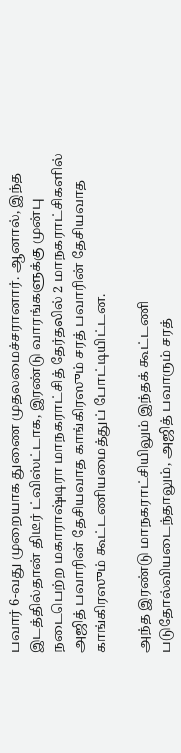பவார் 6-வது முறையாக துணை முதலமைச்சரானார். ஆனால், இந்த இடத்தில்தான் திடீர் ட்விஸ்ட்டாக, இரண்டு வாரங்களுக்கு முன்பு நடைபெற்ற மகாராஷ்டிரா மாநகராட்சித் தேர்தலில் 2 மாநகராட்சிகளில் அஜித் பவாரின் தேசியவாத காங்கிரஸும் சரத் பவாரின் தேசியவாத காங்கிரஸும் கூட்டணியமைத்துப் போட்டியிட்டன.

அந்த இரண்டு மாநகராட்சியிலும் இந்தக் கூட்டணி படுதோல்வியடைந்தாலும், அஜித் பவாரும் சரத்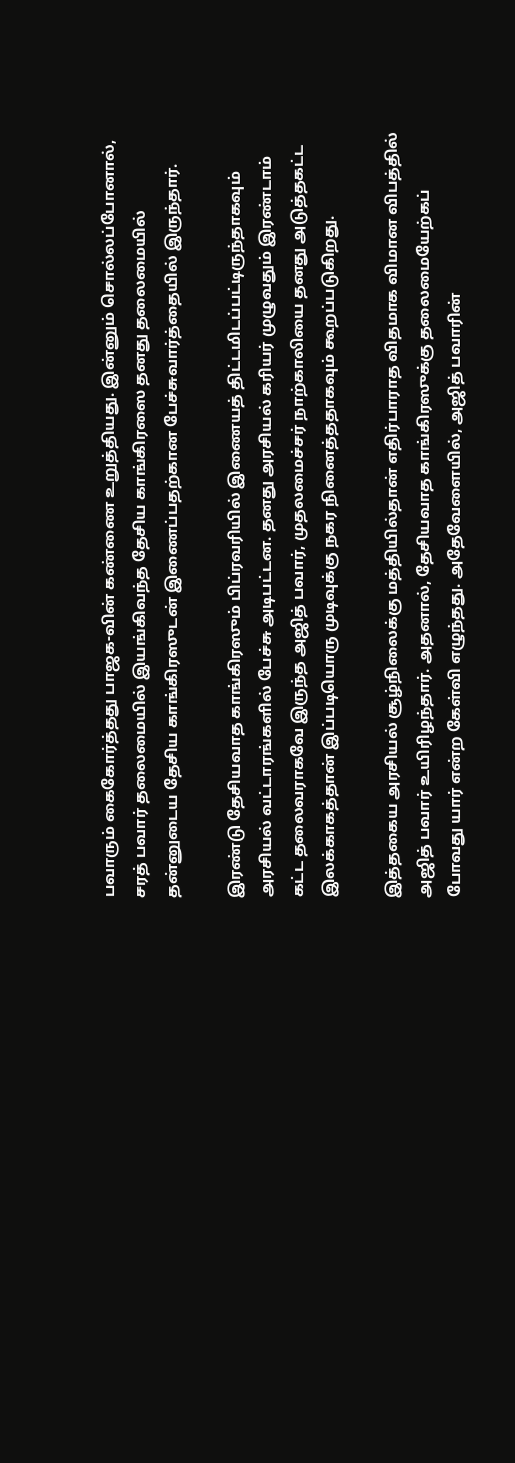பவாரும் கைகோர்த்தது பாஜக-வின் கண்ணை உறுத்தியது. இன்னும் சொல்லப்போனால், சரத் பவார் தலைமையில் இயங்கிவந்த தேசிய காங்கிரஸை தனது தலைமையில் தன்னுடைய தேசிய காங்கிரஸுடன் இணைப்பதற்கான பேச்சுவார்த்தையில் இருந்தார்.

இரண்டு தேசியவாத காங்கிரஸும் பிப்ரவரியில் இணையத் திட்டமிடப்பட்டிருந்தாகவும் அரசியல் வட்டாரங்களில் பேச்சு அடிபட்டன. தனது அரசியல் கரியர் முழுவதும் இரண்டாம் கட்ட தலைவராகவே இருந்த அஜித் பவார், முதலமைச்சர் நாற்காலியை தனது அடுத்தகட்ட இலக்காகத்தான் இப்படியொரு முடிவுக்கு நகர நினைத்ததாகவும் கூறப்படுகிறது.

இத்தகைய அரசியல் சூழ்நிலைக்கு மத்தியில்தான் எதிர்பாராத விதமாக விமான விபத்தில் அஜித் பவார் உயிரிழந்தார். அதனால், தேசியவாத காங்கிரஸுக்கு தலைமையேற்கப் போவது யார் என்ற கேள்வி எழுந்தது. அதேவேளையில், அஜித் பவாரின்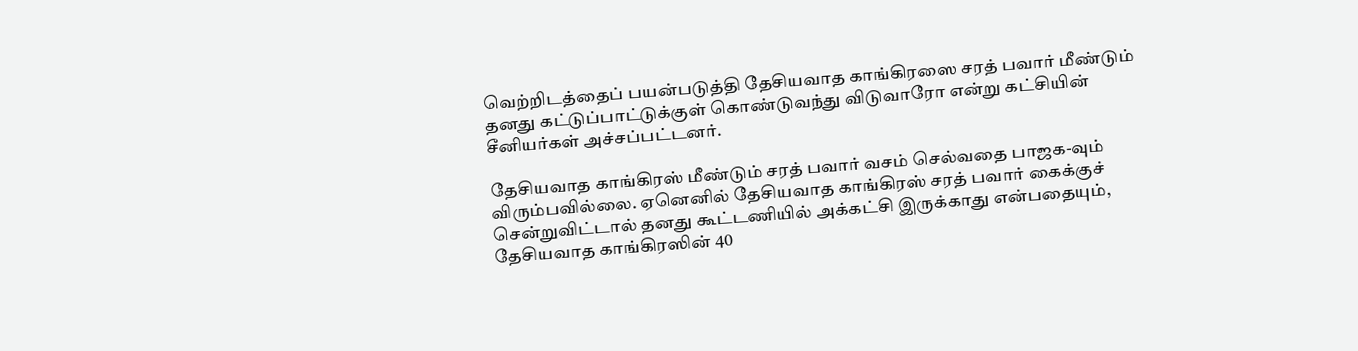வெற்றிடத்தைப் பயன்படுத்தி தேசியவாத காங்கிரஸை சரத் பவார் மீண்டும் தனது கட்டுப்பாட்டுக்குள் கொண்டுவந்து விடுவாரோ என்று கட்சியின் சீனியர்கள் அச்சப்பட்டனர்.

தேசியவாத காங்கிரஸ் மீண்டும் சரத் பவார் வசம் செல்வதை பாஜக-வும் விரும்பவில்லை. ஏனெனில் தேசியவாத காங்கிரஸ் சரத் பவார் கைக்குச் சென்றுவிட்டால் தனது கூட்டணியில் அக்கட்சி இருக்காது என்பதையும், தேசியவாத காங்கிரஸின் 40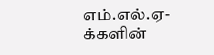எம்.எல்.ஏ-க்களின்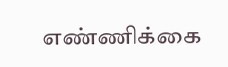எண்ணிக்கை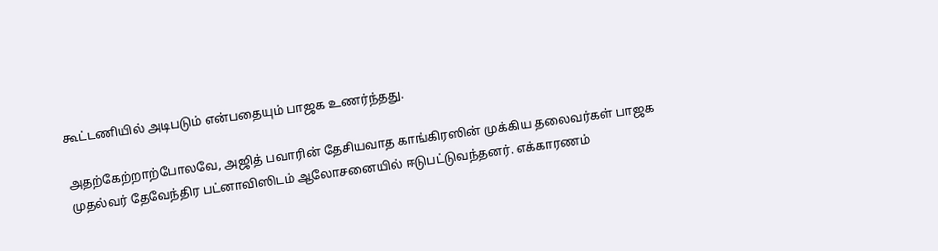கூட்டணியில் அடிபடும் என்பதையும் பாஜக உணர்ந்தது.

அதற்கேற்றாற்போலவே, அஜித் பவாரின் தேசியவாத காங்கிரஸின் முக்கிய தலைவர்கள் பாஜக முதல்வர் தேவேந்திர பட்னாவிஸிடம் ஆலோசனையில் ஈடுபட்டுவந்தனர். எக்காரணம்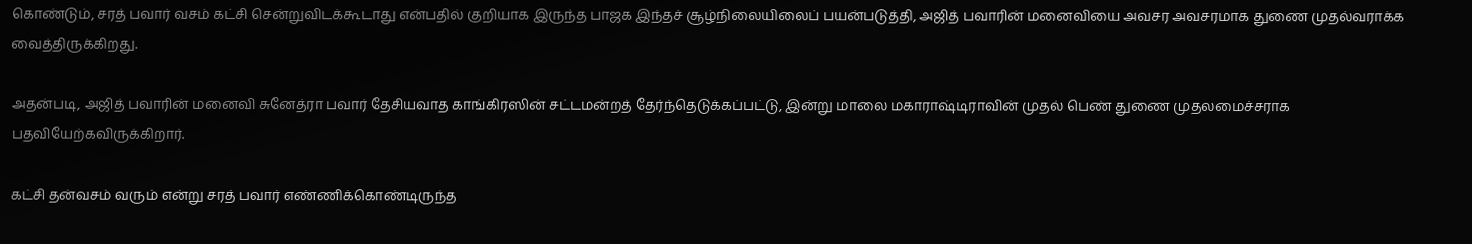கொண்டும், சரத் பவார் வசம் கட்சி சென்றுவிடக்கூடாது என்பதில் குறியாக இருந்த பாஜக இந்தச் சூழ்நிலையிலைப் பயன்படுத்தி, அஜித் பவாரின் மனைவியை அவசர அவசரமாக துணை முதல்வராக்க வைத்திருக்கிறது.

அதன்படி, அஜித் பவாரின் மனைவி சுனேத்ரா பவார் தேசியவாத காங்கிரஸின் சட்டமன்றத் தேர்ந்தெடுக்கப்பட்டு, இன்று மாலை மகாராஷ்டிராவின் முதல் பெண் துணை முதலமைச்சராக பதவியேற்கவிருக்கிறார்.

கட்சி தன்வசம் வரும் என்று சரத் பவார் எண்ணிக்கொண்டிருந்த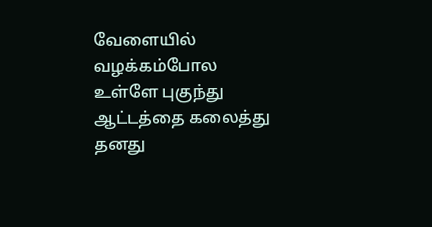வேளையில் வழக்கம்போல உள்ளே புகுந்து ஆட்டத்தை கலைத்து தனது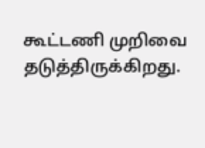கூட்டணி முறிவை தடுத்திருக்கிறது.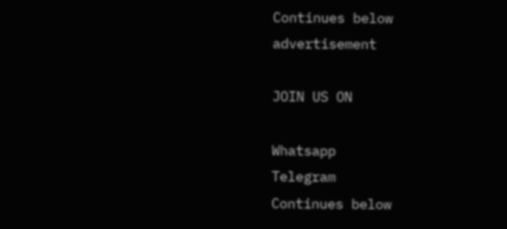Continues below advertisement

JOIN US ON

Whatsapp
Telegram
Continues below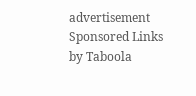advertisement
Sponsored Links by Taboola